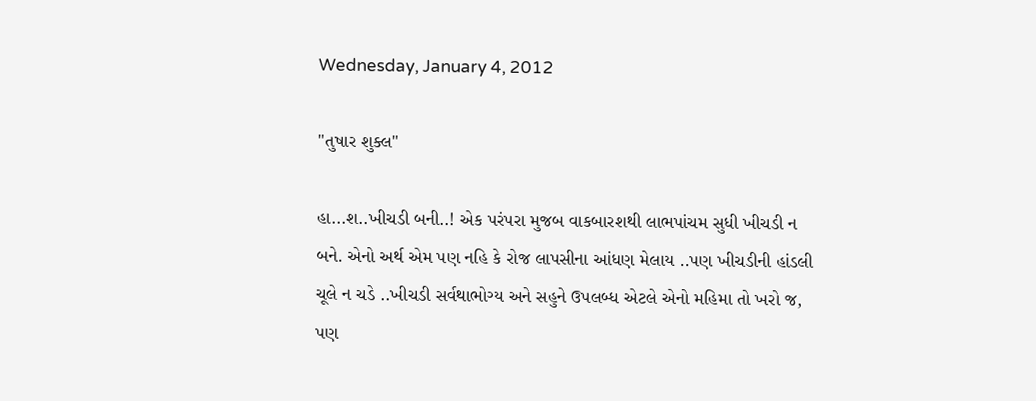Wednesday, January 4, 2012

"તુષાર શુક્લ"

હા...શ..ખીચડી બની..! એક પરંપરા મુજબ વાકબારશથી લાભપાંચમ સુધી ખીચડી ન બને. એનો અર્થ એમ પણ નહિ કે રોજ લાપસીના આંધણ મેલાય ..પણ ખીચડીની હાંડલી ચૂલે ન ચડે ..ખીચડી સર્વથાભોગ્ય અને સહુને ઉપલબ્ધ એટલે એનો મહિમા તો ખરો જ, પણ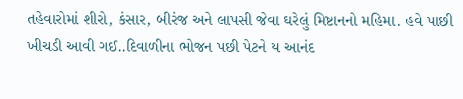તહેવારોમાં શીરો, કંસાર, બીરંજ અને લાપસી જેવા ઘરેલું મિષ્ટાનનો મહિમા. હવે પાછી ખીચડી આવી ગઈ..દિવાળીના ભોજન પછી પેટને ય આનંદ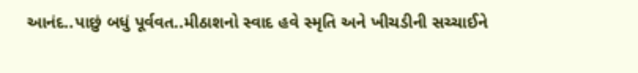આનંદ..પાછું બધું પૂર્વવત..મીઠાશનો સ્વાદ હવે સ્મૃતિ અને ખીચડીની સચ્ચાઈને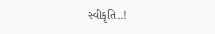સ્વીકૃતિ..!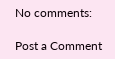No comments:

Post a Comment